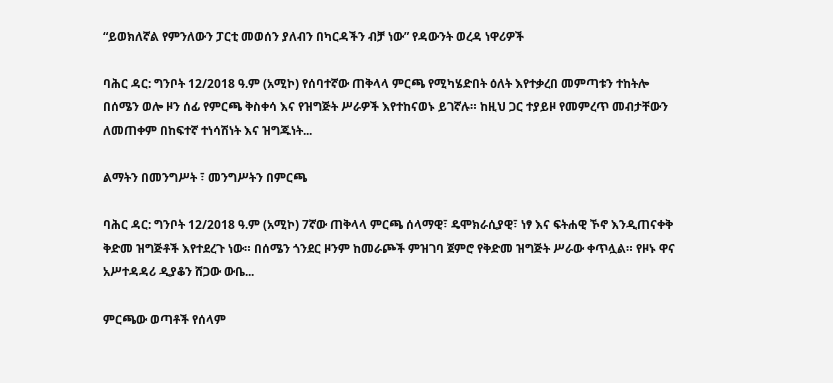“ይወክለኛል የምንለውን ፓርቲ መወሰን ያለብን በካርዳችን ብቻ ነው” የዳውንት ወረዳ ነዋሪዎች

ባሕር ዳር: ግንቦት 12/2018 ዓ.ም (አሚኮ) የሰባተኛው ጠቅላላ ምርጫ የሚካሄድበት ዕለት እየተቃረበ መምጣቱን ተከትሎ በሰሜን ወሎ ዞን ሰፊ የምርጫ ቅስቀሳ እና የዝግጅት ሥራዎች እየተከናወኑ ይገኛሉ። ከዚህ ጋር ተያይዞ የመምረጥ መብታቸውን ለመጠቀም በከፍተኛ ተነሳሽነት እና ዝግጁነት...

ልማትን በመንግሥት ፣ መንግሥትን በምርጫ

ባሕር ዳር: ግንቦት 12/2018 ዓ.ም (አሚኮ) 7ኛው ጠቅላላ ምርጫ ሰላማዊ፣ ዴሞክራሲያዊ፣ ነፃ እና ፍትሐዊ ኾኖ እንዲጠናቀቅ ቅድመ ዝግጅቶች እየተደረጉ ነው። በሰሜን ጎንደር ዞንም ከመራጮች ምዝገባ ጀምሮ የቅድመ ዝግጅት ሥራው ቀጥሏል። የዞኑ ዋና አሥተዳዳሪ ዲያቆን ሸጋው ውቤ...

ምርጫው ወጣቶች የሰላም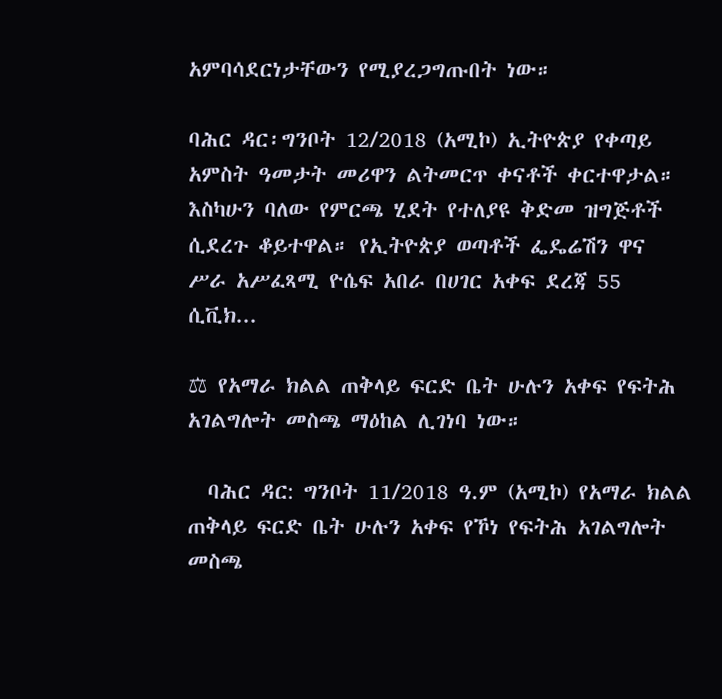አምባሳደርነታቸውን የሚያረጋግጡበት ነው።

ባሕር ዳር፡ግንቦት 12/2018 (አሚኮ) ኢትዮጵያ የቀጣይ አምስት ዓመታት መሪዋን ልትመርጥ ቀናቶች ቀርተዋታል። እስካሁን ባለው የምርጫ ሂደት የተለያዩ ቅድመ ዝግጅቶች ሲደረጉ ቆይተዋል። የኢትዮጵያ ወጣቶች ፌዴሬሽን ዋና ሥራ አሥፈጻሚ ዮሴፍ አበራ በሀገር አቀፍ ደረጃ 55 ሲቪክ...

⚖ የአማራ ክልል ጠቅላይ ፍርድ ቤት ሁሉን አቀፍ የፍትሕ አገልግሎት መስጫ ማዕከል ሊገነባ ነው።

  ባሕር ዳር: ግንቦት 11/2018 ዓ.ም (አሚኮ) የአማራ ክልል ጠቅላይ ፍርድ ቤት ሁሉን አቀፍ የኾነ የፍትሕ አገልግሎት መስጫ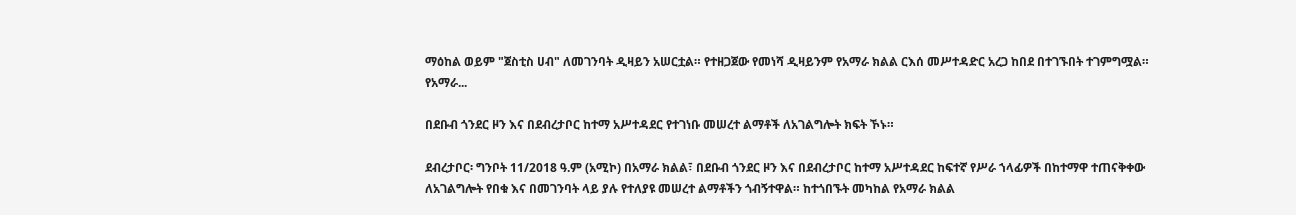ማዕከል ወይም "ጀስቲስ ሀብ" ለመገንባት ዲዛይን አሠርቷል። የተዘጋጀው የመነሻ ዲዛይንም የአማራ ክልል ርእሰ መሥተዳድር አረጋ ከበደ በተገኙበት ተገምግሟል። የአማራ...

በደቡብ ጎንደር ዞን እና በደብረታቦር ከተማ አሥተዳደር የተገነቡ መሠረተ ልማቶች ለአገልግሎት ክፍት ኾኑ።

ደብረታቦር፡ ግንቦት 11/2018 ዓ.ም (አሚኮ) በአማራ ክልል፣ በደቡብ ጎንደር ዞን እና በደብረታቦር ከተማ አሥተዳደር ከፍተኛ የሥራ ኀላፊዎች በከተማዋ ተጠናቅቀው ለአገልግሎት የበቁ እና በመገንባት ላይ ያሉ የተለያዩ መሠረተ ልማቶችን ጎብኝተዋል። ከተጎበኙት መካከል የአማራ ክልል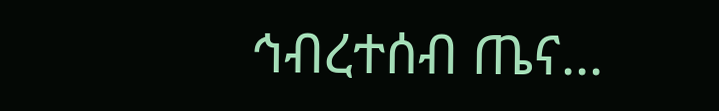ኅብረተሰብ ጤና...